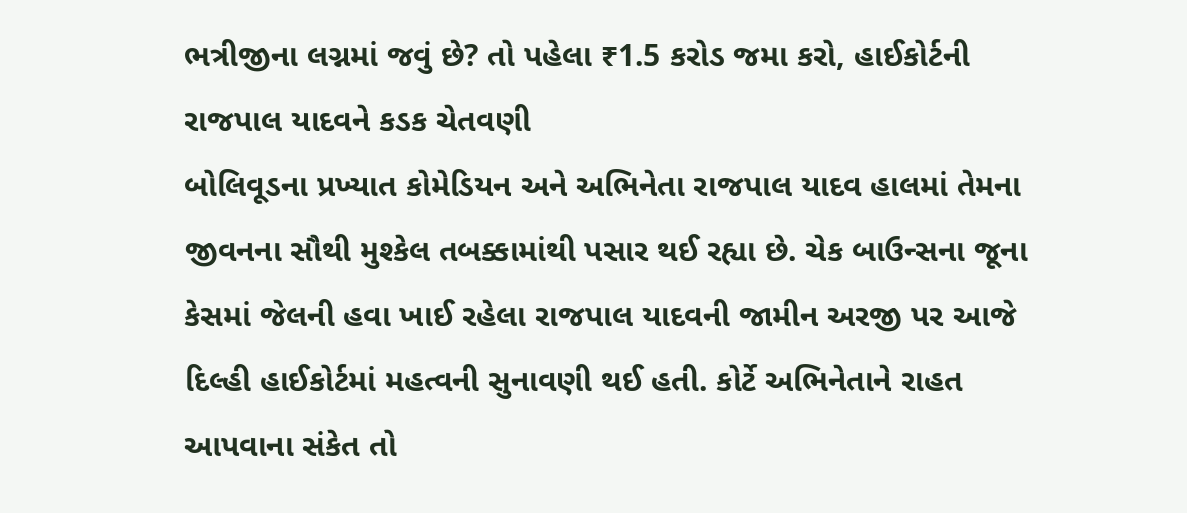ભત્રીજીના લગ્નમાં જવું છે? તો પહેલા ₹1.5 કરોડ જમા કરો, હાઈકોર્ટની રાજપાલ યાદવને કડક ચેતવણી
બોલિવૂડના પ્રખ્યાત કોમેડિયન અને અભિનેતા રાજપાલ યાદવ હાલમાં તેમના જીવનના સૌથી મુશ્કેલ તબક્કામાંથી પસાર થઈ રહ્યા છે. ચેક બાઉન્સના જૂના કેસમાં જેલની હવા ખાઈ રહેલા રાજપાલ યાદવની જામીન અરજી પર આજે દિલ્હી હાઈકોર્ટમાં મહત્વની સુનાવણી થઈ હતી. કોર્ટે અભિનેતાને રાહત આપવાના સંકેત તો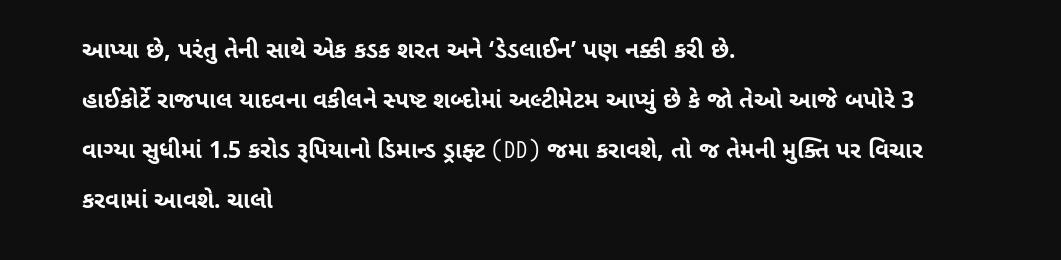આપ્યા છે, પરંતુ તેની સાથે એક કડક શરત અને ‘ડેડલાઈન’ પણ નક્કી કરી છે.
હાઈકોર્ટે રાજપાલ યાદવના વકીલને સ્પષ્ટ શબ્દોમાં અલ્ટીમેટમ આપ્યું છે કે જો તેઓ આજે બપોરે 3 વાગ્યા સુધીમાં 1.5 કરોડ રૂપિયાનો ડિમાન્ડ ડ્રાફ્ટ (DD) જમા કરાવશે, તો જ તેમની મુક્તિ પર વિચાર કરવામાં આવશે. ચાલો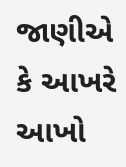જાણીએ કે આખરે આખો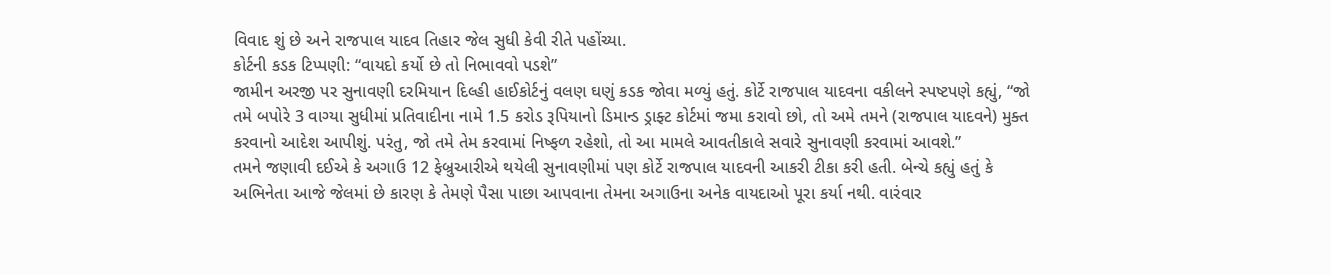વિવાદ શું છે અને રાજપાલ યાદવ તિહાર જેલ સુધી કેવી રીતે પહોંચ્યા.
કોર્ટની કડક ટિપ્પણી: “વાયદો કર્યો છે તો નિભાવવો પડશે”
જામીન અરજી પર સુનાવણી દરમિયાન દિલ્હી હાઈકોર્ટનું વલણ ઘણું કડક જોવા મળ્યું હતું. કોર્ટે રાજપાલ યાદવના વકીલને સ્પષ્ટપણે કહ્યું, “જો તમે બપોરે 3 વાગ્યા સુધીમાં પ્રતિવાદીના નામે 1.5 કરોડ રૂપિયાનો ડિમાન્ડ ડ્રાફ્ટ કોર્ટમાં જમા કરાવો છો, તો અમે તમને (રાજપાલ યાદવને) મુક્ત કરવાનો આદેશ આપીશું. પરંતુ, જો તમે તેમ કરવામાં નિષ્ફળ રહેશો, તો આ મામલે આવતીકાલે સવારે સુનાવણી કરવામાં આવશે.”
તમને જણાવી દઈએ કે અગાઉ 12 ફેબ્રુઆરીએ થયેલી સુનાવણીમાં પણ કોર્ટે રાજપાલ યાદવની આકરી ટીકા કરી હતી. બેન્ચે કહ્યું હતું કે અભિનેતા આજે જેલમાં છે કારણ કે તેમણે પૈસા પાછા આપવાના તેમના અગાઉના અનેક વાયદાઓ પૂરા કર્યા નથી. વારંવાર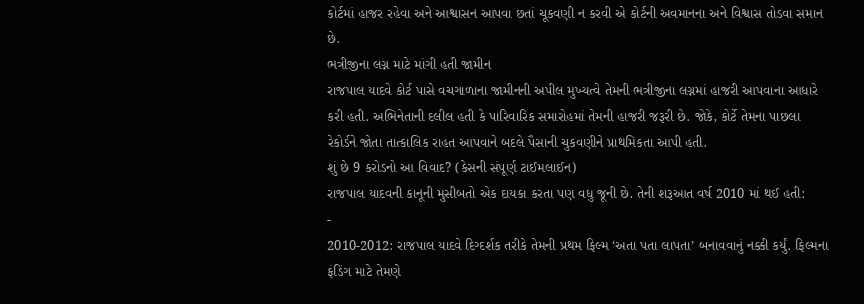કોર્ટમાં હાજર રહેવા અને આશ્વાસન આપવા છતાં ચૂકવણી ન કરવી એ કોર્ટની અવમાનના અને વિશ્વાસ તોડવા સમાન છે.
ભત્રીજીના લગ્ન માટે માંગી હતી જામીન
રાજપાલ યાદવે કોર્ટ પાસે વચગાળાના જામીનની અપીલ મુખ્યત્વે તેમની ભત્રીજીના લગ્નમાં હાજરી આપવાના આધારે કરી હતી. અભિનેતાની દલીલ હતી કે પારિવારિક સમારોહમાં તેમની હાજરી જરૂરી છે. જોકે, કોર્ટે તેમના પાછલા રેકોર્ડને જોતા તાત્કાલિક રાહત આપવાને બદલે પૈસાની ચુકવણીને પ્રાથમિકતા આપી હતી.
શું છે 9 કરોડનો આ વિવાદ? (કેસની સંપૂર્ણ ટાઈમલાઈન)
રાજપાલ યાદવની કાનૂની મુસીબતો એક દાયકા કરતા પણ વધુ જૂની છે. તેની શરૂઆત વર્ષ 2010 માં થઈ હતી:
-
2010-2012: રાજપાલ યાદવે દિગ્દર્શક તરીકે તેમની પ્રથમ ફિલ્મ ‘અતા પતા લાપતા’ બનાવવાનું નક્કી કર્યું. ફિલ્મના ફંડિંગ માટે તેમણે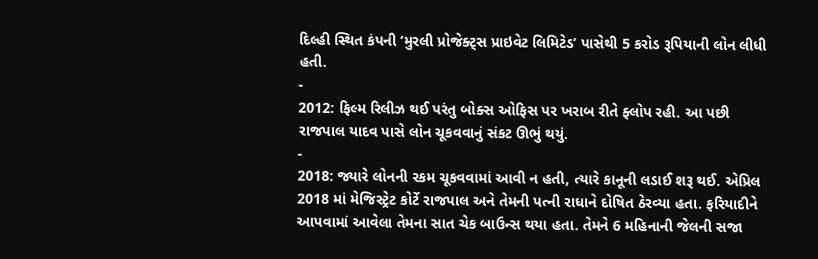દિલ્હી સ્થિત કંપની ‘મુરલી પ્રોજેક્ટ્સ પ્રાઇવેટ લિમિટેડ’ પાસેથી 5 કરોડ રૂપિયાની લોન લીધી હતી.
-
2012: ફિલ્મ રિલીઝ થઈ પરંતુ બોક્સ ઓફિસ પર ખરાબ રીતે ફ્લોપ રહી. આ પછી રાજપાલ યાદવ પાસે લોન ચૂકવવાનું સંકટ ઊભું થયું.
-
2018: જ્યારે લોનની રકમ ચૂકવવામાં આવી ન હતી, ત્યારે કાનૂની લડાઈ શરૂ થઈ. એપ્રિલ 2018 માં મેજિસ્ટ્રેટ કોર્ટે રાજપાલ અને તેમની પત્ની રાધાને દોષિત ઠેરવ્યા હતા. ફરિયાદીને આપવામાં આવેલા તેમના સાત ચેક બાઉન્સ થયા હતા. તેમને 6 મહિનાની જેલની સજા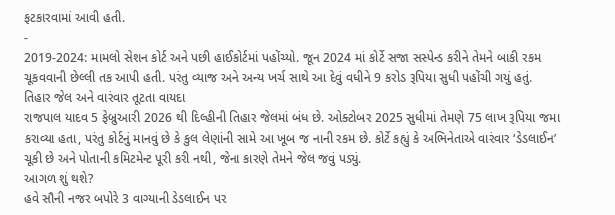ફટકારવામાં આવી હતી.
-
2019-2024: મામલો સેશન કોર્ટ અને પછી હાઈકોર્ટમાં પહોંચ્યો. જૂન 2024 માં કોર્ટે સજા સસ્પેન્ડ કરીને તેમને બાકી રકમ ચૂકવવાની છેલ્લી તક આપી હતી. પરંતુ વ્યાજ અને અન્ય ખર્ચ સાથે આ દેવું વધીને 9 કરોડ રૂપિયા સુધી પહોંચી ગયું હતું.
તિહાર જેલ અને વારંવાર તૂટતા વાયદા
રાજપાલ યાદવ 5 ફેબ્રુઆરી 2026 થી દિલ્હીની તિહાર જેલમાં બંધ છે. ઓક્ટોબર 2025 સુધીમાં તેમણે 75 લાખ રૂપિયા જમા કરાવ્યા હતા, પરંતુ કોર્ટનું માનવું છે કે કુલ લેણાંની સામે આ ખૂબ જ નાની રકમ છે. કોર્ટે કહ્યું કે અભિનેતાએ વારંવાર ‘ડેડલાઈન’ ચૂકી છે અને પોતાની કમિટમેન્ટ પૂરી કરી નથી, જેના કારણે તેમને જેલ જવું પડ્યું.
આગળ શું થશે?
હવે સૌની નજર બપોરે 3 વાગ્યાની ડેડલાઈન પર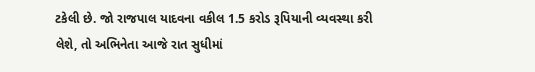ટકેલી છે. જો રાજપાલ યાદવના વકીલ 1.5 કરોડ રૂપિયાની વ્યવસ્થા કરી લેશે, તો અભિનેતા આજે રાત સુધીમાં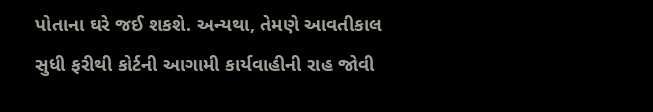પોતાના ઘરે જઈ શકશે. અન્યથા, તેમણે આવતીકાલ સુધી ફરીથી કોર્ટની આગામી કાર્યવાહીની રાહ જોવી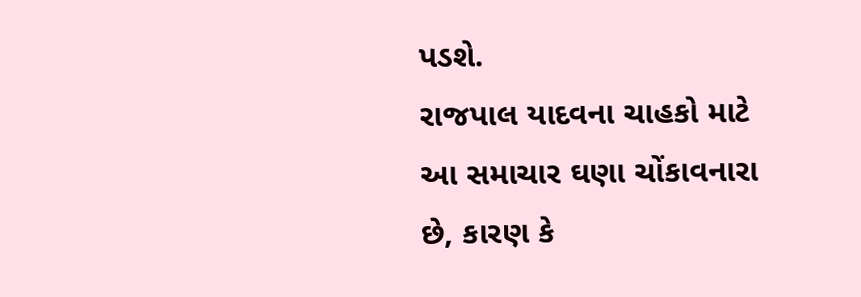પડશે.
રાજપાલ યાદવના ચાહકો માટે આ સમાચાર ઘણા ચોંકાવનારા છે, કારણ કે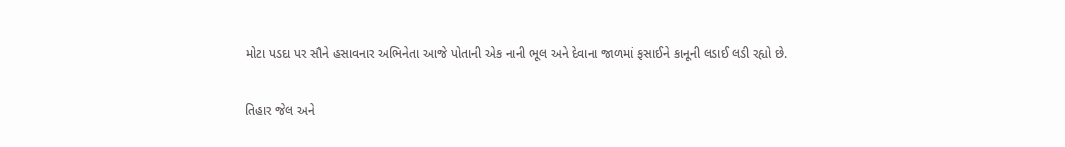મોટા પડદા પર સૌને હસાવનાર અભિનેતા આજે પોતાની એક નાની ભૂલ અને દેવાના જાળમાં ફસાઈને કાનૂની લડાઈ લડી રહ્યો છે.

તિહાર જેલ અને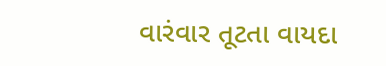વારંવાર તૂટતા વાયદા